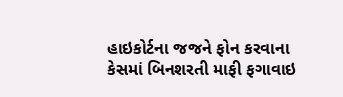હાઇકોર્ટના જજને ફોન કરવાના કેસમાં બિનશરતી માફી ફગાવાઇ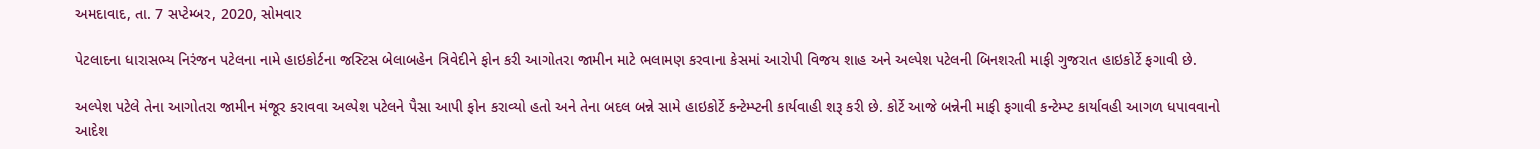અમદાવાદ, તા. 7 સપ્ટેમ્બર, 2020, સોમવાર

પેટલાદના ધારાસભ્ય નિરંજન પટેલના નામે હાઇકોર્ટના જસ્ટિસ બેલાબહેન ત્રિવેદીને ફોન કરી આગોતરા જામીન માટે ભલામણ કરવાના કેસમાં આરોપી વિજય શાહ અને અલ્પેશ પટેલની બિનશરતી માફી ગુજરાત હાઇકોર્ટે ફગાવી છે.

અલ્પેશ પટેલે તેના આગોતરા જામીન મંજૂર કરાવવા અલ્પેશ પટેલને પૈસા આપી ફોન કરાવ્યો હતો અને તેના બદલ બન્ને સામે હાઇકોર્ટે કન્ટેમ્પ્ટની કાર્યવાહી શરૂ કરી છે. કોર્ટે આજે બન્નેની માફી ફગાવી કન્ટેમ્પ્ટ કાર્યાવહી આગળ ધપાવવાનો આદેશ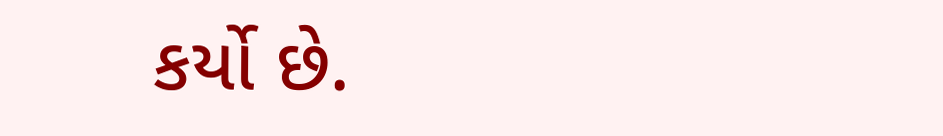કર્યો છે.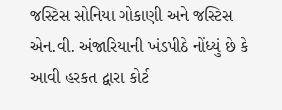જસ્ટિસ સોનિયા ગોકાણી અને જસ્ટિસ એન.વી. અંજારિયાની ખંડપીઠે નોંધ્યું છે કે આવી હરકત દ્વારા કોર્ટ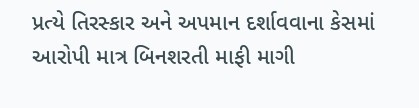પ્રત્યે તિરસ્કાર અને અપમાન દર્શાવવાના કેસમાં આરોપી માત્ર બિનશરતી માફી માગી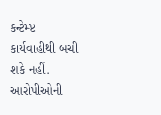કન્ટેમ્પ્ટ કાર્યવાહીથી બચી શકે નહીં. આરોપીઓની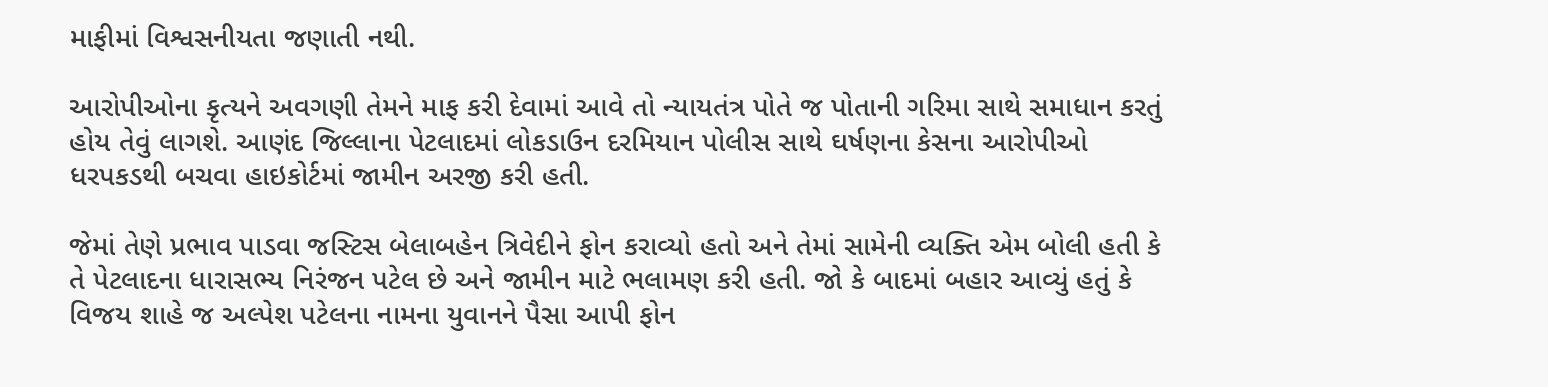માફીમાં વિશ્વસનીયતા જણાતી નથી.

આરોપીઓના કૃત્યને અવગણી તેમને માફ કરી દેવામાં આવે તો ન્યાયતંત્ર પોતે જ પોતાની ગરિમા સાથે સમાધાન કરતું હોય તેવું લાગશે. આણંદ જિલ્લાના પેટલાદમાં લોકડાઉન દરમિયાન પોલીસ સાથે ઘર્ષણના કેસના આરોપીઓ ધરપકડથી બચવા હાઇકોર્ટમાં જામીન અરજી કરી હતી.

જેમાં તેણે પ્રભાવ પાડવા જસ્ટિસ બેલાબહેન ત્રિવેદીને ફોન કરાવ્યો હતો અને તેમાં સામેની વ્યક્તિ એમ બોલી હતી કે તે પેટલાદના ધારાસભ્ય નિરંજન પટેલ છે અને જામીન માટે ભલામણ કરી હતી. જો કે બાદમાં બહાર આવ્યું હતું કે વિજય શાહે જ અલ્પેશ પટેલના નામના યુવાનને પૈસા આપી ફોન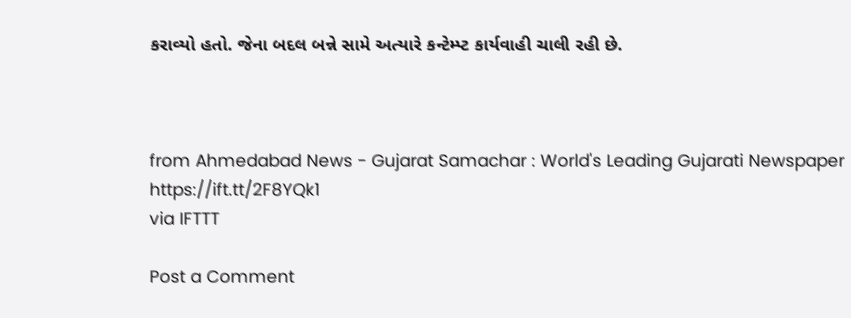કરાવ્યો હતો. જેના બદલ બન્ને સામે અત્યારે કન્ટેમ્પ્ટ કાર્યવાહી ચાલી રહી છે.



from Ahmedabad News - Gujarat Samachar : World's Leading Gujarati Newspaper https://ift.tt/2F8YQk1
via IFTTT

Post a Comment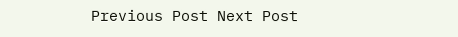Previous Post Next Post